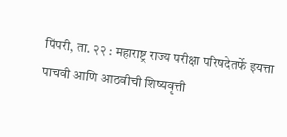पिंपरी, ता. २२ : महाराष्ट्र राज्य परीक्षा परिषदेतर्फे इयत्ता पाचवी आणि आठवीची शिष्यवृत्ती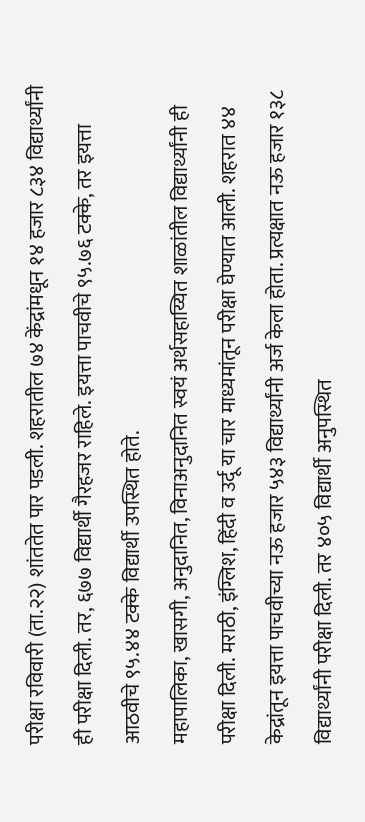परीक्षा रविवारी (ता.२२) शांततेत पार पडली. शहरातील ७४ केंद्रांमधून १४ हजार ८३४ विद्यार्थ्यांनी ही परीक्षा दिली. तर, ६७७ विद्यार्थी गैरहजर राहिले. इयत्ता पाचवीचे ९५.७६ टक्के, तर इयत्ता आठवीचे ९५.४४ टक्के विद्यार्थी उपस्थित होते.
महापालिका, खासगी, अनुदानित, विनाअनुदानित स्वयं अर्थसहाय्यित शाळांतील विद्यार्थ्यांनी ही परीक्षा दिली. मराठी, इंग्लिश, हिंदी व उर्दू या चार माध्यमांतून परीक्षा घेण्यात आली. शहरात ४४ केद्रांतून इयत्ता पाचवीच्या नऊ हजार ५४३ विद्यार्थ्यांनी अर्ज केला होता. प्रत्यक्षात नऊ हजार १३८ विद्यार्थ्यांनी परीक्षा दिली. तर ४०५ विद्यार्थी अनुपस्थित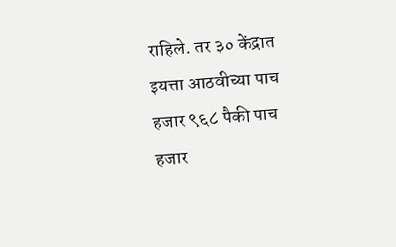राहिले. तर ३० केंद्रात इयत्ता आठवीच्या पाच हजार ९६८ पैकी पाच हजार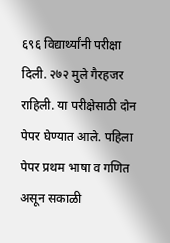६९६ विद्यार्थ्यांनी परीक्षा दिली. २७२ मुले गैरहजर राहिली. या परीक्षेसाठी दोन पेपर घेण्यात आले. पहिला पेपर प्रथम भाषा व गणित असून सकाळी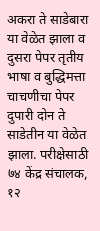अकरा ते साडेबारा या वेळेत झाला व दुसरा पेपर तृतीय भाषा व बुद्धिमत्ता चाचणीचा पेपर दुपारी दोन ते साडेतीन या वेळेत झाला. परीक्षेसाठी ७४ केंद्र संचालक, १२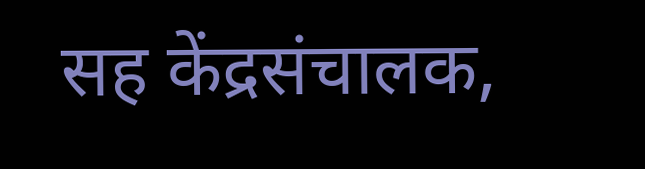सह केंद्रसंचालक,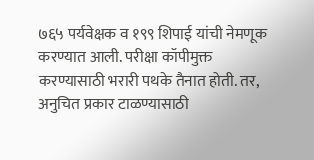७६५ पर्यवेक्षक व १९९ शिपाई यांची नेमणूक करण्यात आली. परीक्षा कॉपीमुक्त करण्यासाठी भरारी पथके तैनात होती. तर, अनुचित प्रकार टाळण्यासाठी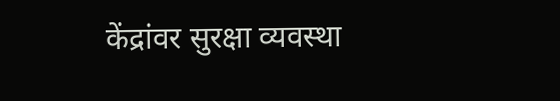केंद्रांवर सुरक्षा व्यवस्था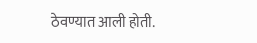ठेवण्यात आली होती.